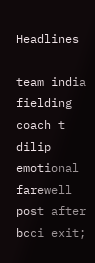Headlines

team india fielding coach t dilip emotional farewell post after bcci exit;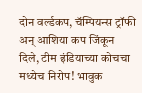दोन वर्ल्डकप, चॅम्पियन्स ट्रॉफी अन् आशिया कप जिंकून दिले, टीम इंडियाच्या कोचचा मध्येच निरोप! भावुक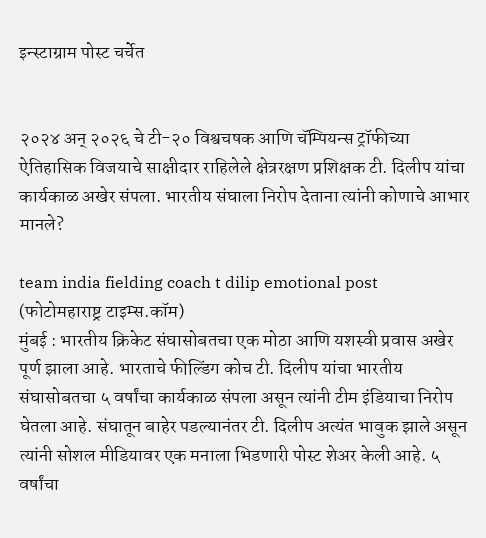इन्स्टाग्राम पोस्ट चर्चेत


२०२४ अन् २०२६ चे टी-२० विश्वचषक आणि चॅम्पियन्स ट्रॉफीच्या ऐतिहासिक विजयाचे साक्षीदार राहिलेले क्षेत्ररक्षण प्रशिक्षक टी. दिलीप यांचा कार्यकाळ अखेर संपला. भारतीय संघाला निरोप देताना त्यांनी कोणाचे आभार मानले?

team india fielding coach t dilip emotional post
(फोटोमहाराष्ट्र टाइम्स.कॉम)
मुंबई : भारतीय क्रिकेट संघासोबतचा एक मोठा आणि यशस्वी प्रवास अखेर पूर्ण झाला आहे. भारताचे फील्डिंग कोच टी. दिलीप यांचा भारतीय संघासोबतचा ५ वर्षांचा कार्यकाळ संपला असून त्यांनी टीम इंडियाचा निरोप घेतला आहे. संघातून बाहेर पडल्यानंतर टी. दिलीप अत्यंत भावुक झाले असून त्यांनी सोशल मीडियावर एक मनाला भिडणारी पोस्ट शेअर केली आहे. ५ वर्षांचा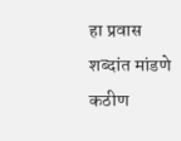हा प्रवास शब्दांत मांडणे कठीण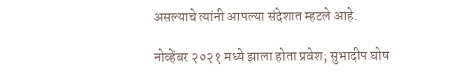असल्याचे त्यांनी आपल्या संदेशात म्हटले आहे.

नोव्हेंबर २०२१ मध्ये झाला होता प्रवेश; सुभादीप घोष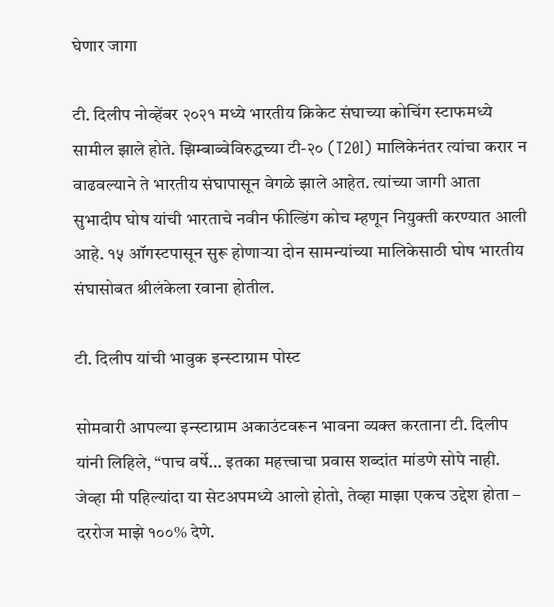घेणार जागा

टी. दिलीप नोव्हेंबर २०२१ मध्ये भारतीय क्रिकेट संघाच्या कोचिंग स्टाफमध्ये सामील झाले होते. झिम्बाब्वेविरुद्धच्या टी-२० (T20I) मालिकेनंतर त्यांचा करार न वाढवल्याने ते भारतीय संघापासून वेगळे झाले आहेत. त्यांच्या जागी आता सुभादीप घोष यांची भारताचे नवीन फील्डिंग कोच म्हणून नियुक्ती करण्यात आली आहे. १५ ऑगस्टपासून सुरू होणाऱ्या दोन सामन्यांच्या मालिकेसाठी घोष भारतीय संघासोबत श्रीलंकेला रवाना होतील.

टी. दिलीप यांची भावुक इन्स्टाग्राम पोस्ट

सोमवारी आपल्या इन्स्टाग्राम अकाउंटवरून भावना व्यक्त करताना टी. दिलीप यांनी लिहिले, “पाच वर्षे… इतका महत्त्वाचा प्रवास शब्दांत मांडणे सोपे नाही. जेव्हा मी पहिल्यांदा या सेटअपमध्ये आलो होतो, तेव्हा माझा एकच उद्देश होता – दररोज माझे १००% देणे.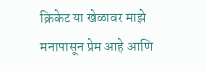क्रिकेट या खेळावर माझे मनापासून प्रेम आहे आणि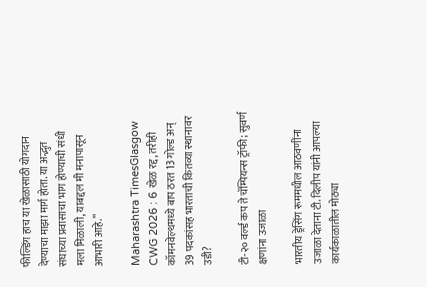फील्डिंग हाच या खेळासाठी योगदान देण्याचा माझा मार्ग होता. या अद्भुत संघाच्या प्रवासाचा भाग होण्याची संधी मला मिळाली, याबद्दल मी मनापासून आभारी आहे.”

Maharashtra TimesGlasgow CWG 2026 : 6 खेळ रद्द, तरीही कॉमनवेल्थमध्ये बाप ठरत 13 गोल्ड अन् 39 पदकांसह भारताची कितव्या स्थानावर उडी?

टी-२० वर्ल्ड कप ते चॅम्पियन्स ट्रॉफी; सुवर्ण क्षणांना उजाळा

भारतीय ड्रेसिंग रूममधील आठवणींना उजाळा देताना टी. दिलीप यांनी आपल्या कार्यकाळातील मोठ्या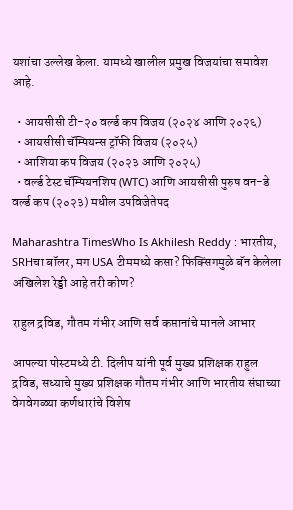यशांचा उल्लेख केला. यामध्ये खालील प्रमुख विजयांचा समावेश आहे.

  • आयसीसी टी-२० वर्ल्ड कप विजय (२०२४ आणि २०२६)
  • आयसीसी चॅम्पियन्स ट्रॉफी विजय (२०२५)
  • आशिया कप विजय (२०२३ आणि २०२५)
  • वर्ल्ड टेस्ट चॅम्पियनशिप (WTC) आणि आयसीसी पुरुष वन-डे वर्ल्ड कप (२०२३) मधील उपविजेतेपद

Maharashtra TimesWho Is Akhilesh Reddy : भारतीय, SRHचा बॉलर, मग USA टीममध्ये कसा? फिक्सिंगमुळे बॅन केलेला अखिलेश रेड्डी आहे तरी कोण?

राहुल द्रविड, गौतम गंभीर आणि सर्व कप्तानांचे मानले आभार

आपल्या पोस्टमध्ये टी. दिलीप यांनी पूर्व मुख्य प्रशिक्षक राहुल द्रविड, सध्याचे मुख्य प्रशिक्षक गौतम गंभीर आणि भारतीय संघाच्या वेगवेगळ्या कर्णधारांचे विशेष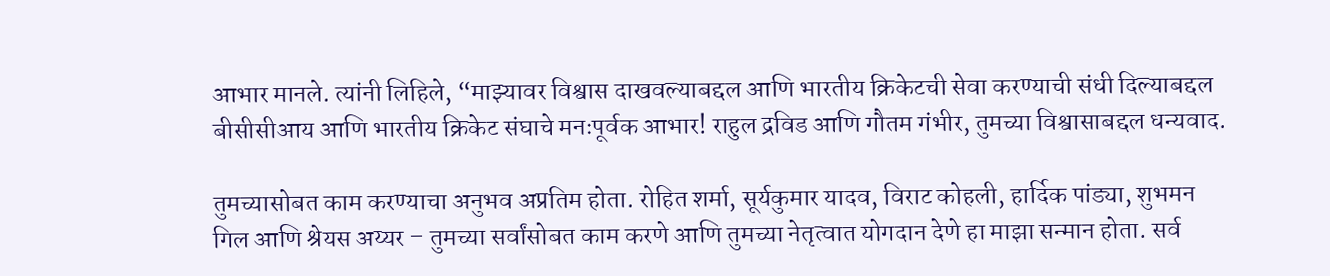आभार मानले. त्यांनी लिहिले, “माझ्यावर विश्वास दाखवल्याबद्दल आणि भारतीय क्रिकेटची सेवा करण्याची संधी दिल्याबद्दल बीसीसीआय आणि भारतीय क्रिकेट संघाचे मनःपूर्वक आभार! राहुल द्रविड आणि गौतम गंभीर, तुमच्या विश्वासाबद्दल धन्यवाद.

तुमच्यासोबत काम करण्याचा अनुभव अप्रतिम होता. रोहित शर्मा, सूर्यकुमार यादव, विराट कोहली, हार्दिक पांड्या, शुभमन गिल आणि श्रेयस अय्यर – तुमच्या सर्वांसोबत काम करणे आणि तुमच्या नेतृत्वात योगदान देणे हा माझा सन्मान होता. सर्व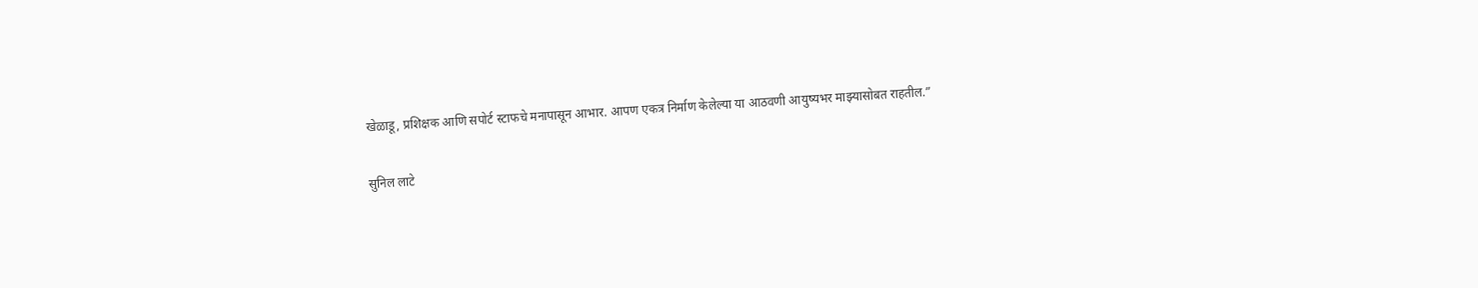खेळाडू, प्रशिक्षक आणि सपोर्ट स्टाफचे मनापासून आभार. आपण एकत्र निर्माण केलेल्या या आठवणी आयुष्यभर माझ्यासोबत राहतील.”

सुनिल लाटे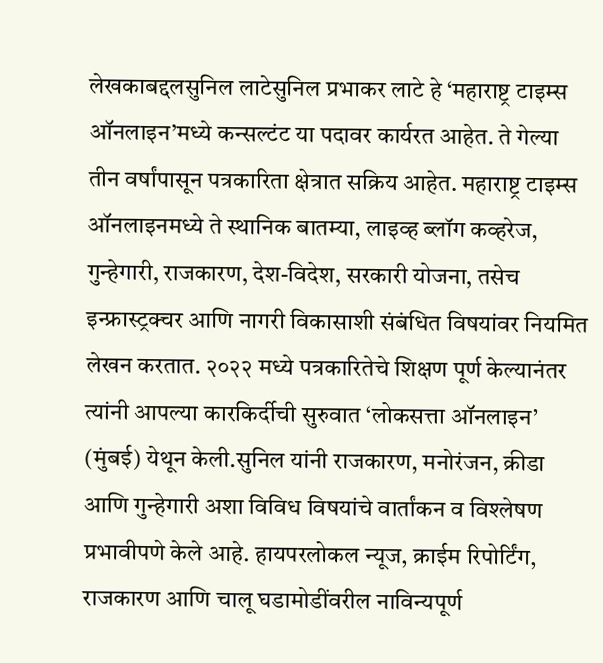लेखकाबद्दलसुनिल लाटेसुनिल प्रभाकर लाटे हे ‘महाराष्ट्र टाइम्स ऑनलाइन’मध्ये कन्सल्टंट या पदावर कार्यरत आहेत. ते गेल्या तीन वर्षांपासून पत्रकारिता क्षेत्रात सक्रिय आहेत. महाराष्ट्र टाइम्स ऑनलाइनमध्ये ते स्थानिक बातम्या, लाइव्ह ब्लॉग कव्हरेज, गुन्हेगारी, राजकारण, देश-विदेश, सरकारी योजना, तसेच इन्फ्रास्ट्रक्चर आणि नागरी विकासाशी संबंधित विषयांवर नियमित लेखन करतात. २०२२ मध्ये पत्रकारितेचे शिक्षण पूर्ण केल्यानंतर त्यांनी आपल्या कारकिर्दीची सुरुवात ‘लोकसत्ता ऑनलाइन’ (मुंबई) येथून केली.सुनिल यांनी राजकारण, मनोरंजन, क्रीडा आणि गुन्हेगारी अशा विविध विषयांचे वार्तांकन व विश्लेषण प्रभावीपणे केले आहे. हायपरलोकल न्यूज, क्राईम रिपोर्टिंग, राजकारण आणि चालू घडामोडींवरील नाविन्यपूर्ण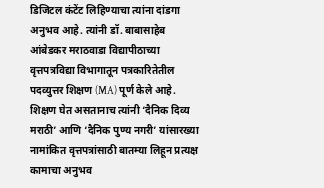डिजिटल कंटेंट लिहिण्याचा त्यांना दांडगा अनुभव आहे. त्यांनी डॉ. बाबासाहेब आंबेडकर मराठवाडा विद्यापीठाच्या वृत्तपत्रविद्या विभागातून पत्रकारितेतील पदव्युत्तर शिक्षण (MA) पूर्ण केले आहे. शिक्षण घेत असतानाच त्यांनी ‘दैनिक दिव्य मराठी’ आणि ‘दैनिक पुण्य नगरी’ यांसारख्या नामांकित वृत्तपत्रांसाठी बातम्या लिहून प्रत्यक्ष कामाचा अनुभव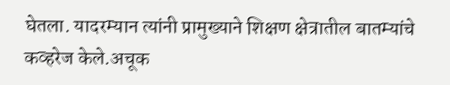घेतला. यादरम्यान त्यांनी प्रामुख्याने शिक्षण क्षेत्रातील बातम्यांचे कव्हरेज केले.अचूक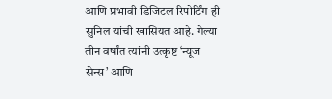आणि प्रभावी डिजिटल रिपोर्टिंग ही सुनिल यांची खासियत आहे. गेल्या तीन वर्षांत त्यांनी उत्कृष्ट ‘न्यूज सेन्स’ आणि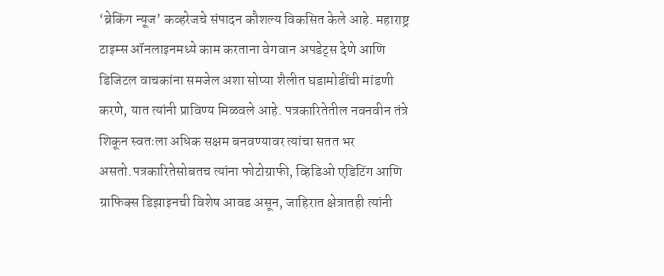‘ब्रेकिंग न्यूज’ कव्हरेजचे संपादन कौशल्य विकसित केले आहे. महाराष्ट्र टाइम्स ऑनलाइनमध्ये काम करताना वेगवान अपडेट्स देणे आणि डिजिटल वाचकांना समजेल अशा सोप्या शैलीत घडामोडींची मांडणी करणे, यात त्यांनी प्राविण्य मिळवले आहे. पत्रकारितेतील नवनवीन तंत्रे शिकून स्वतःला अधिक सक्षम बनवण्यावर त्यांचा सतत भर असतो.पत्रकारितेसोबतच त्यांना फोटोग्राफी, व्हिडिओ एडिटिंग आणि ग्राफिक्स डिझाइनची विशेष आवड असून, जाहिरात क्षेत्रातही त्यांनी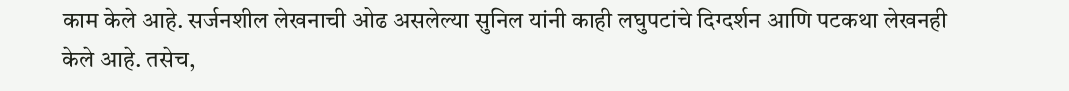काम केले आहे. सर्जनशील लेखनाची ओढ असलेल्या सुनिल यांनी काही लघुपटांचे दिग्दर्शन आणि पटकथा लेखनही केले आहे. तसेच,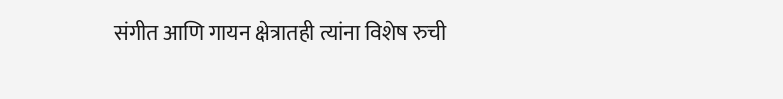संगीत आणि गायन क्षेत्रातही त्यांना विशेष रुची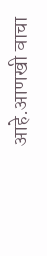आहे.आणखी वाचा